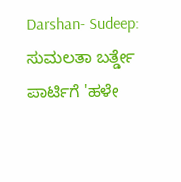Darshan- Sudeep: ಸುಮಲತಾ ಬರ್ತ್ಡೇ ಪಾರ್ಟಿಗೆ 'ಹಳೇ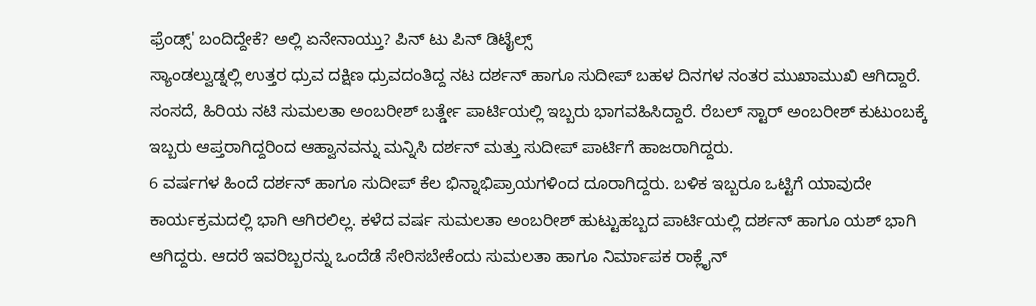ಫ್ರೆಂಡ್ಸ್' ಬಂದಿದ್ದೇಕೆ? ಅಲ್ಲಿ ಏನೇನಾಯ್ತು? ಪಿನ್ ಟು ಪಿನ್ ಡಿಟೈಲ್ಸ್
ಸ್ಯಾಂಡಲ್ವುಡ್ನಲ್ಲಿ ಉತ್ತರ ಧ್ರುವ ದಕ್ಷಿಣ ಧ್ರುವದಂತಿದ್ದ ನಟ ದರ್ಶನ್ ಹಾಗೂ ಸುದೀಪ್ ಬಹಳ ದಿನಗಳ ನಂತರ ಮುಖಾಮುಖಿ ಆಗಿದ್ದಾರೆ. ಸಂಸದೆ, ಹಿರಿಯ ನಟಿ ಸುಮಲತಾ ಅಂಬರೀಶ್ ಬರ್ತ್ಡೇ ಪಾರ್ಟಿಯಲ್ಲಿ ಇಬ್ಬರು ಭಾಗವಹಿಸಿದ್ದಾರೆ. ರೆಬಲ್ ಸ್ಟಾರ್ ಅಂಬರೀಶ್ ಕುಟುಂಬಕ್ಕೆ ಇಬ್ಬರು ಆಪ್ತರಾಗಿದ್ದರಿಂದ ಆಹ್ವಾನವನ್ನು ಮನ್ನಿಸಿ ದರ್ಶನ್ ಮತ್ತು ಸುದೀಪ್ ಪಾರ್ಟಿಗೆ ಹಾಜರಾಗಿದ್ದರು.
6 ವರ್ಷಗಳ ಹಿಂದೆ ದರ್ಶನ್ ಹಾಗೂ ಸುದೀಪ್ ಕೆಲ ಭಿನ್ನಾಭಿಪ್ರಾಯಗಳಿಂದ ದೂರಾಗಿದ್ದರು. ಬಳಿಕ ಇಬ್ಬರೂ ಒಟ್ಟಿಗೆ ಯಾವುದೇ ಕಾರ್ಯಕ್ರಮದಲ್ಲಿ ಭಾಗಿ ಆಗಿರಲಿಲ್ಲ. ಕಳೆದ ವರ್ಷ ಸುಮಲತಾ ಅಂಬರೀಶ್ ಹುಟ್ಟುಹಬ್ಬದ ಪಾರ್ಟಿಯಲ್ಲಿ ದರ್ಶನ್ ಹಾಗೂ ಯಶ್ ಭಾಗಿ ಆಗಿದ್ದರು. ಆದರೆ ಇವರಿಬ್ಬರನ್ನು ಒಂದೆಡೆ ಸೇರಿಸಬೇಕೆಂದು ಸುಮಲತಾ ಹಾಗೂ ನಿರ್ಮಾಪಕ ರಾಕ್ಲೈನ್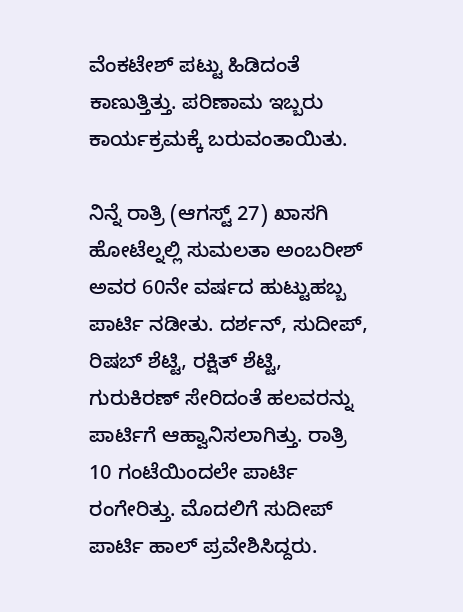ವೆಂಕಟೇಶ್ ಪಟ್ಟು ಹಿಡಿದಂತೆ ಕಾಣುತ್ತಿತ್ತು. ಪರಿಣಾಮ ಇಬ್ಬರು ಕಾರ್ಯಕ್ರಮಕ್ಕೆ ಬರುವಂತಾಯಿತು.

ನಿನ್ನೆ ರಾತ್ರಿ (ಆಗಸ್ಟ್ 27) ಖಾಸಗಿ ಹೋಟೆಲ್ನಲ್ಲಿ ಸುಮಲತಾ ಅಂಬರೀಶ್ ಅವರ 60ನೇ ವರ್ಷದ ಹುಟ್ಟುಹಬ್ಬ ಪಾರ್ಟಿ ನಡೀತು. ದರ್ಶನ್, ಸುದೀಪ್, ರಿಷಬ್ ಶೆಟ್ಟಿ, ರಕ್ಷಿತ್ ಶೆಟ್ಟಿ, ಗುರುಕಿರಣ್ ಸೇರಿದಂತೆ ಹಲವರನ್ನು ಪಾರ್ಟಿಗೆ ಆಹ್ವಾನಿಸಲಾಗಿತ್ತು. ರಾತ್ರಿ 10 ಗಂಟೆಯಿಂದಲೇ ಪಾರ್ಟಿ ರಂಗೇರಿತ್ತು. ಮೊದಲಿಗೆ ಸುದೀಪ್ ಪಾರ್ಟಿ ಹಾಲ್ ಪ್ರವೇಶಿಸಿದ್ದರು.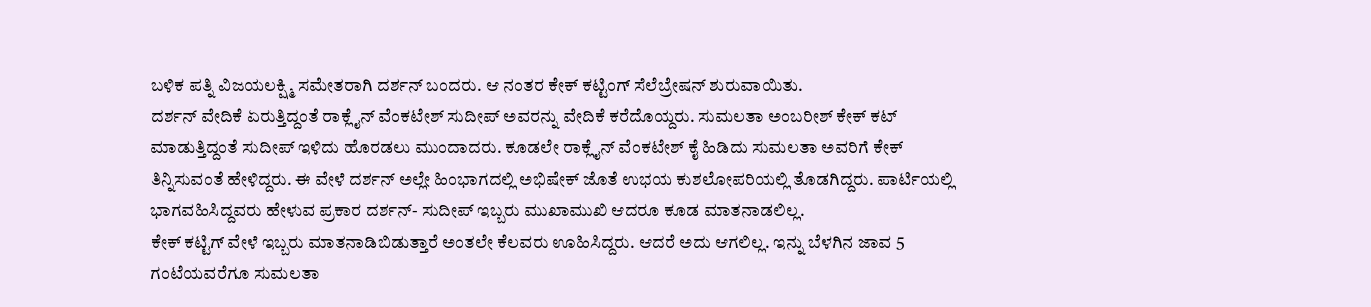ಬಳಿಕ ಪತ್ನಿ ವಿಜಯಲಕ್ಷ್ಮಿ ಸಮೇತರಾಗಿ ದರ್ಶನ್ ಬಂದರು. ಆ ನಂತರ ಕೇಕ್ ಕಟ್ಟಿಂಗ್ ಸೆಲೆಬ್ರೇಷನ್ ಶುರುವಾಯಿತು.
ದರ್ಶನ್ ವೇದಿಕೆ ಏರುತ್ತಿದ್ದಂತೆ ರಾಕ್ಲೈನ್ ವೆಂಕಟೇಶ್ ಸುದೀಪ್ ಅವರನ್ನು ವೇದಿಕೆ ಕರೆದೊಯ್ದರು. ಸುಮಲತಾ ಅಂಬರೀಶ್ ಕೇಕ್ ಕಟ್ ಮಾಡುತ್ತಿದ್ದಂತೆ ಸುದೀಪ್ ಇಳಿದು ಹೊರಡಲು ಮುಂದಾದರು. ಕೂಡಲೇ ರಾಕ್ಲೈನ್ ವೆಂಕಟೇಶ್ ಕೈ ಹಿಡಿದು ಸುಮಲತಾ ಅವರಿಗೆ ಕೇಕ್ ತಿನ್ನಿಸುವಂತೆ ಹೇಳಿದ್ದರು. ಈ ವೇಳೆ ದರ್ಶನ್ ಅಲ್ಲೇ ಹಿಂಭಾಗದಲ್ಲಿ ಅಭಿಷೇಕ್ ಜೊತೆ ಉಭಯ ಕುಶಲೋಪರಿಯಲ್ಲಿ ತೊಡಗಿದ್ದರು. ಪಾರ್ಟಿಯಲ್ಲಿ ಭಾಗವಹಿಸಿದ್ದವರು ಹೇಳುವ ಪ್ರಕಾರ ದರ್ಶನ್- ಸುದೀಪ್ ಇಬ್ಬರು ಮುಖಾಮುಖಿ ಆದರೂ ಕೂಡ ಮಾತನಾಡಲಿಲ್ಲ.
ಕೇಕ್ ಕಟ್ಟಿಗ್ ವೇಳೆ ಇಬ್ಬರು ಮಾತನಾಡಿಬಿಡುತ್ತಾರೆ ಅಂತಲೇ ಕೆಲವರು ಊಹಿಸಿದ್ದರು. ಆದರೆ ಅದು ಆಗಲಿಲ್ಲ. ಇನ್ನು ಬೆಳಗಿನ ಜಾವ 5 ಗಂಟೆಯವರೆಗೂ ಸುಮಲತಾ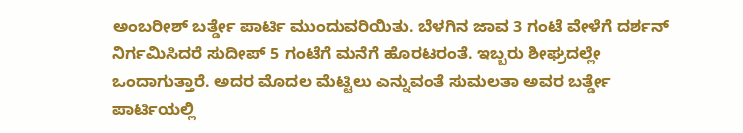ಅಂಬರೀಶ್ ಬರ್ತ್ಡೇ ಪಾರ್ಟಿ ಮುಂದುವರಿಯಿತು. ಬೆಳಗಿನ ಜಾವ 3 ಗಂಟೆ ವೇಳೆಗೆ ದರ್ಶನ್ ನಿರ್ಗಮಿಸಿದರೆ ಸುದೀಪ್ 5 ಗಂಟೆಗೆ ಮನೆಗೆ ಹೊರಟರಂತೆ. ಇಬ್ಬರು ಶೀಘ್ರದಲ್ಲೇ ಒಂದಾಗುತ್ತಾರೆ. ಅದರ ಮೊದಲ ಮೆಟ್ಟಿಲು ಎನ್ನುವಂತೆ ಸುಮಲತಾ ಅವರ ಬರ್ತ್ಡೇ ಪಾರ್ಟಿಯಲ್ಲಿ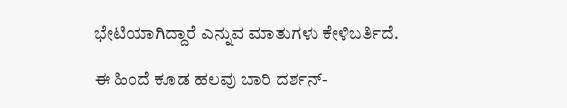ಭೇಟಿಯಾಗಿದ್ದಾರೆ ಎನ್ನುವ ಮಾತುಗಳು ಕೇಳಿಬರ್ತಿದೆ.

ಈ ಹಿಂದೆ ಕೂಡ ಹಲವು ಬಾರಿ ದರ್ಶನ್-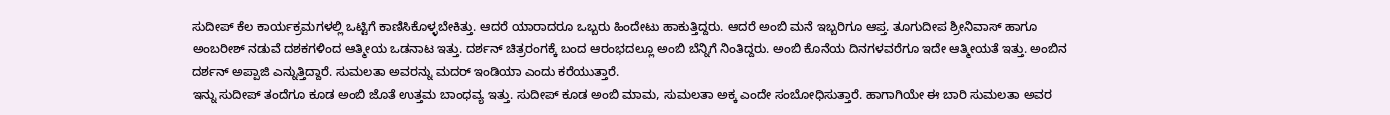ಸುದೀಪ್ ಕೆಲ ಕಾರ್ಯಕ್ರಮಗಳಲ್ಲಿ ಒಟ್ಟಿಗೆ ಕಾಣಿಸಿಕೊಳ್ಳಬೇಕಿತ್ತು. ಆದರೆ ಯಾರಾದರೂ ಒಬ್ಬರು ಹಿಂದೇಟು ಹಾಕುತ್ತಿದ್ದರು. ಆದರೆ ಅಂಬಿ ಮನೆ ಇಬ್ಬರಿಗೂ ಆಪ್ತ. ತೂಗುದೀಪ ಶ್ರೀನಿವಾಸ್ ಹಾಗೂ ಅಂಬರೀಶ್ ನಡುವೆ ದಶಕಗಳಿಂದ ಆತ್ಮೀಯ ಒಡನಾಟ ಇತ್ತು. ದರ್ಶನ್ ಚಿತ್ರರಂಗಕ್ಕೆ ಬಂದ ಆರಂಭದಲ್ಲೂ ಅಂಬಿ ಬೆನ್ನಿಗೆ ನಿಂತಿದ್ದರು. ಅಂಬಿ ಕೊನೆಯ ದಿನಗಳವರೆಗೂ ಇದೇ ಆತ್ಮೀಯತೆ ಇತ್ತು. ಅಂಬಿನ ದರ್ಶನ್ ಅಪ್ಪಾಜಿ ಎನ್ನುತ್ತಿದ್ದಾರೆ. ಸುಮಲತಾ ಅವರನ್ನು ಮದರ್ ಇಂಡಿಯಾ ಎಂದು ಕರೆಯುತ್ತಾರೆ.
ಇನ್ನು ಸುದೀಪ್ ತಂದೆಗೂ ಕೂಡ ಅಂಬಿ ಜೊತೆ ಉತ್ತಮ ಬಾಂಧವ್ಯ ಇತ್ತು. ಸುದೀಪ್ ಕೂಡ ಅಂಬಿ ಮಾಮ, ಸುಮಲತಾ ಅಕ್ಕ ಎಂದೇ ಸಂಬೋಧಿಸುತ್ತಾರೆ. ಹಾಗಾಗಿಯೇ ಈ ಬಾರಿ ಸುಮಲತಾ ಅವರ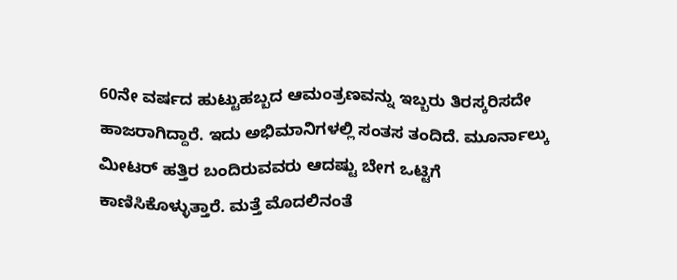60ನೇ ವರ್ಷದ ಹುಟ್ಟುಹಬ್ಬದ ಆಮಂತ್ರಣವನ್ನು ಇಬ್ಬರು ತಿರಸ್ಕರಿಸದೇ ಹಾಜರಾಗಿದ್ದಾರೆ. ಇದು ಅಭಿಮಾನಿಗಳಲ್ಲಿ ಸಂತಸ ತಂದಿದೆ. ಮೂರ್ನಾಲ್ಕು ಮೀಟರ್ ಹತ್ತಿರ ಬಂದಿರುವವರು ಆದಷ್ಟು ಬೇಗ ಒಟ್ಟಿಗೆ ಕಾಣಿಸಿಕೊಳ್ಳುತ್ತಾರೆ. ಮತ್ತೆ ಮೊದಲಿನಂತೆ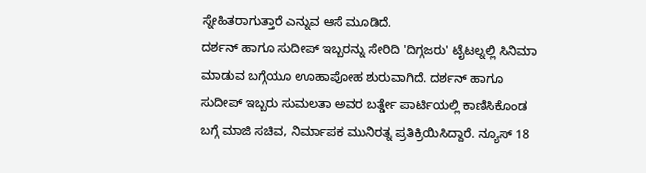ಸ್ನೇಹಿತರಾಗುತ್ತಾರೆ ಎನ್ನುವ ಆಸೆ ಮೂಡಿದೆ.
ದರ್ಶನ್ ಹಾಗೂ ಸುದೀಪ್ ಇಬ್ಬರನ್ನು ಸೇರಿದಿ 'ದಿಗ್ಗಜರು' ಟೈಟಲ್ನಲ್ಲಿ ಸಿನಿಮಾ ಮಾಡುವ ಬಗ್ಗೆಯೂ ಊಹಾಪೋಹ ಶುರುವಾಗಿದೆ. ದರ್ಶನ್ ಹಾಗೂ ಸುದೀಪ್ ಇಬ್ಬರು ಸುಮಲತಾ ಅವರ ಬರ್ತ್ಡೇ ಪಾರ್ಟಿಯಲ್ಲಿ ಕಾಣಿಸಿಕೊಂಡ ಬಗ್ಗೆ ಮಾಜಿ ಸಚಿವ, ನಿರ್ಮಾಪಕ ಮುನಿರತ್ನ ಪ್ರತಿಕ್ರಿಯಿಸಿದ್ದಾರೆ. ನ್ಯೂಸ್ 18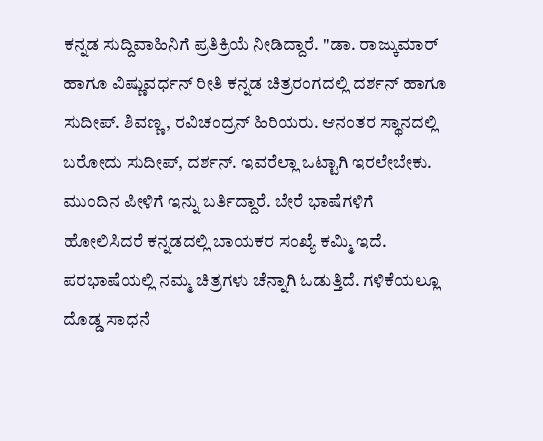ಕನ್ನಡ ಸುದ್ದಿವಾಹಿನಿಗೆ ಪ್ರತಿಕ್ರಿಯೆ ನೀಡಿದ್ದಾರೆ. "ಡಾ. ರಾಜ್ಕುಮಾರ್ ಹಾಗೂ ವಿಷ್ಣುವರ್ಧನ್ ರೀತಿ ಕನ್ನಡ ಚಿತ್ರರಂಗದಲ್ಲಿ ದರ್ಶನ್ ಹಾಗೂ ಸುದೀಪ್. ಶಿವಣ್ಣ, ರವಿಚಂದ್ರನ್ ಹಿರಿಯರು. ಆನಂತರ ಸ್ಥಾನದಲ್ಲಿ ಬರೋದು ಸುದೀಪ್, ದರ್ಶನ್. ಇವರೆಲ್ಲಾ ಒಟ್ಟಾಗಿ ಇರಲೇಬೇಕು. ಮುಂದಿನ ಪೀಳಿಗೆ ಇನ್ನು ಬರ್ತಿದ್ದಾರೆ. ಬೇರೆ ಭಾಷೆಗಳಿಗೆ ಹೋಲಿಸಿದರೆ ಕನ್ನಡದಲ್ಲಿ ಬಾಯಕರ ಸಂಖ್ಯೆ ಕಮ್ಮಿ ಇದೆ. ಪರಭಾಷೆಯಲ್ಲಿ ನಮ್ಮ ಚಿತ್ರಗಳು ಚೆನ್ನಾಗಿ ಓಡುತ್ತಿದೆ. ಗಳಿಕೆಯಲ್ಲೂ ದೊಡ್ಡ ಸಾಧನೆ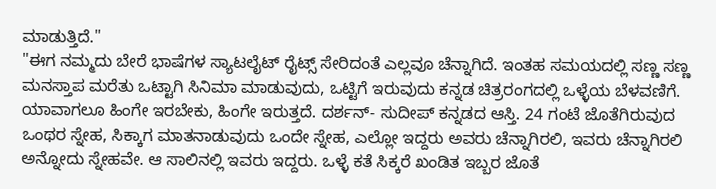ಮಾಡುತ್ತಿದೆ."
"ಈಗ ನಮ್ಮದು ಬೇರೆ ಭಾಷೆಗಳ ಸ್ಯಾಟಲೈಟ್ ರೈಟ್ಸ್ ಸೇರಿದಂತೆ ಎಲ್ಲವೂ ಚೆನ್ನಾಗಿದೆ. ಇಂತಹ ಸಮಯದಲ್ಲಿ ಸಣ್ಣ ಸಣ್ಣ ಮನಸ್ತಾಪ ಮರೆತು ಒಟ್ಟಾಗಿ ಸಿನಿಮಾ ಮಾಡುವುದು, ಒಟ್ಟಿಗೆ ಇರುವುದು ಕನ್ನಡ ಚಿತ್ರರಂಗದಲ್ಲಿ ಒಳ್ಳೆಯ ಬೆಳವಣಿಗೆ. ಯಾವಾಗಲೂ ಹಿಂಗೇ ಇರಬೇಕು, ಹಿಂಗೇ ಇರುತ್ತದೆ. ದರ್ಶನ್- ಸುದೀಪ್ ಕನ್ನಡದ ಆಸ್ತಿ. 24 ಗಂಟೆ ಜೊತೆಗಿರುವುದ ಒಂಥರ ಸ್ನೇಹ, ಸಿಕ್ಕಾಗ ಮಾತನಾಡುವುದು ಒಂದೇ ಸ್ನೇಹ, ಎಲ್ಲೋ ಇದ್ದರು ಅವರು ಚೆನ್ನಾಗಿರಲಿ, ಇವರು ಚೆನ್ನಾಗಿರಲಿ ಅನ್ನೋದು ಸ್ನೇಹವೇ. ಆ ಸಾಲಿನಲ್ಲಿ ಇವರು ಇದ್ದರು. ಒಳ್ಳೆ ಕತೆ ಸಿಕ್ಕರೆ ಖಂಡಿತ ಇಬ್ಬರ ಜೊತೆ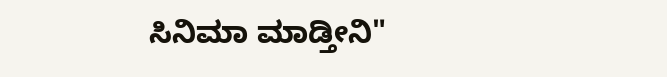ಸಿನಿಮಾ ಮಾಡ್ತೀನಿ"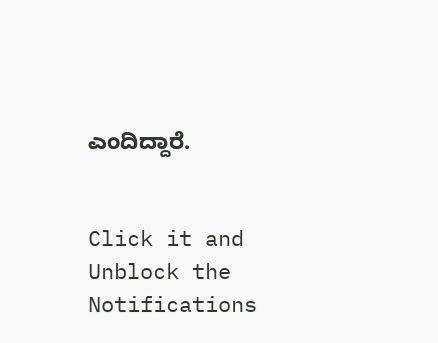ಎಂದಿದ್ದಾರೆ.


Click it and Unblock the Notifications